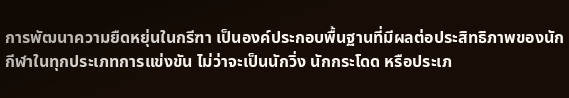การพัฒนาความยืดหยุ่นในกรีฑา เป็นองค์ประกอบพื้นฐานที่มีผลต่อประสิทธิภาพของนักกีฬาในทุกประเภทการแข่งขัน ไม่ว่าจะเป็นนักวิ่ง นักกระโดด หรือประเภ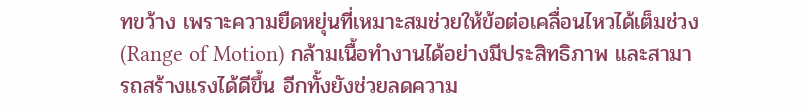ทขว้าง เพราะความยืดหยุ่นที่เหมาะสมช่วยให้ข้อต่อเคลื่อนไหวได้เต็มช่วง (Range of Motion) กล้ามเนื้อทำงานได้อย่างมีประสิทธิภาพ และสามารถสร้างแรงได้ดีขึ้น อีกทั้งยังช่วยลดความ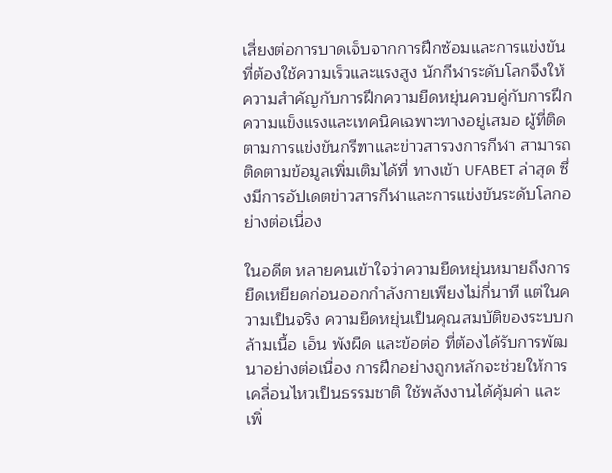เสี่ยงต่อการบาดเจ็บจากการฝึกซ้อมและการแข่งขันที่ต้องใช้ความเร็วและแรงสูง นักกีฬาระดับโลกจึงให้ความสำคัญกับการฝึกความยืดหยุ่นควบคู่กับการฝึกความแข็งแรงและเทคนิคเฉพาะทางอยู่เสมอ ผู้ที่ติดตามการแข่งขันกรีฑาและข่าวสารวงการกีฬา สามารถติดตามข้อมูลเพิ่มเติมได้ที่ ทางเข้า UFABET ล่าสุด ซึ่งมีการอัปเดตข่าวสารกีฬาและการแข่งขันระดับโลกอย่างต่อเนื่อง

ในอดีต หลายคนเข้าใจว่าความยืดหยุ่นหมายถึงการยืดเหยียดก่อนออกกำลังกายเพียงไม่กี่นาที แต่ในความเป็นจริง ความยืดหยุ่นเป็นคุณสมบัติของระบบกล้ามเนื้อ เอ็น พังผืด และข้อต่อ ที่ต้องได้รับการพัฒนาอย่างต่อเนื่อง การฝึกอย่างถูกหลักจะช่วยให้การเคลื่อนไหวเป็นธรรมชาติ ใช้พลังงานได้คุ้มค่า และเพิ่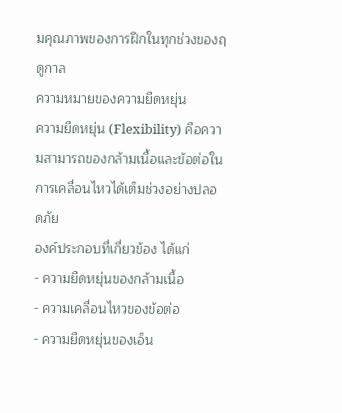มคุณภาพของการฝึกในทุกช่วงของฤดูกาล
ความหมายของความยืดหยุ่น
ความยืดหยุ่น (Flexibility) คือความสามารถของกล้ามเนื้อและข้อต่อในการเคลื่อนไหวได้เต็มช่วงอย่างปลอดภัย
องค์ประกอบที่เกี่ยวข้อง ได้แก่
- ความยืดหยุ่นของกล้ามเนื้อ
- ความเคลื่อนไหวของข้อต่อ
- ความยืดหยุ่นของเอ็น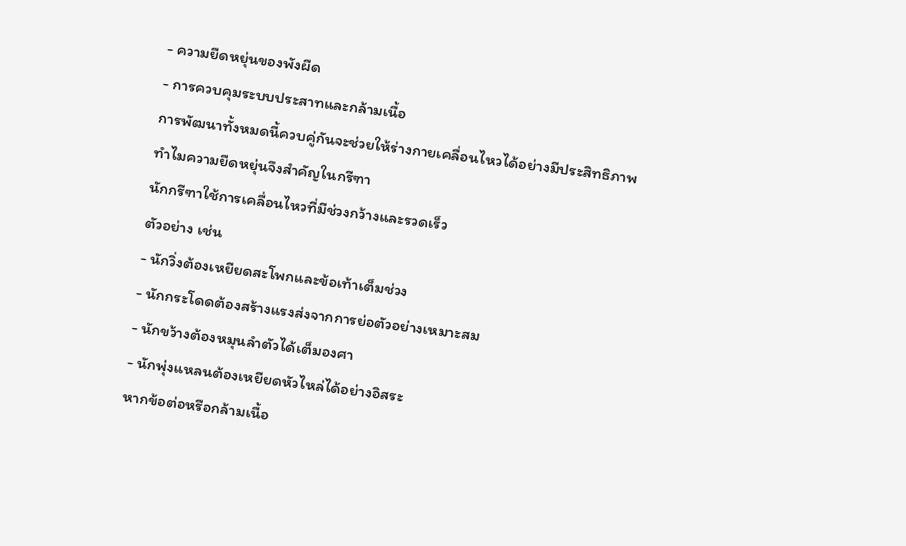- ความยืดหยุ่นของพังผืด
- การควบคุมระบบประสาทและกล้ามเนื้อ
การพัฒนาทั้งหมดนี้ควบคู่กันจะช่วยให้ร่างกายเคลื่อนไหวได้อย่างมีประสิทธิภาพ
ทำไมความยืดหยุ่นจึงสำคัญในกรีฑา
นักกรีฑาใช้การเคลื่อนไหวที่มีช่วงกว้างและรวดเร็ว
ตัวอย่าง เช่น
- นักวิ่งต้องเหยียดสะโพกและข้อเท้าเต็มช่วง
- นักกระโดดต้องสร้างแรงส่งจากการย่อตัวอย่างเหมาะสม
- นักขว้างต้องหมุนลำตัวได้เต็มองศา
- นักพุ่งแหลนต้องเหยียดหัวไหล่ได้อย่างอิสระ
หากข้อต่อหรือกล้ามเนื้อ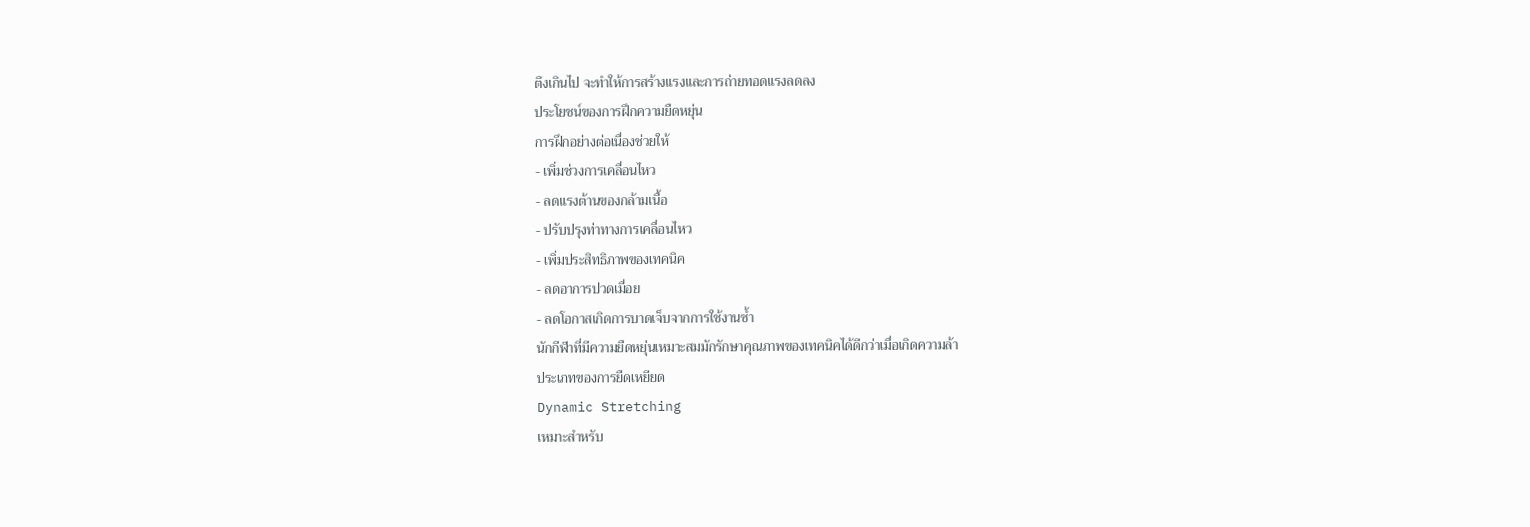ตึงเกินไป จะทำให้การสร้างแรงและการถ่ายทอดแรงลดลง
ประโยชน์ของการฝึกความยืดหยุ่น
การฝึกอย่างต่อเนื่องช่วยให้
- เพิ่มช่วงการเคลื่อนไหว
- ลดแรงต้านของกล้ามเนื้อ
- ปรับปรุงท่าทางการเคลื่อนไหว
- เพิ่มประสิทธิภาพของเทคนิค
- ลดอาการปวดเมื่อย
- ลดโอกาสเกิดการบาดเจ็บจากการใช้งานซ้ำ
นักกีฬาที่มีความยืดหยุ่นเหมาะสมมักรักษาคุณภาพของเทคนิคได้ดีกว่าเมื่อเกิดความล้า
ประเภทของการยืดเหยียด
Dynamic Stretching
เหมาะสำหรับ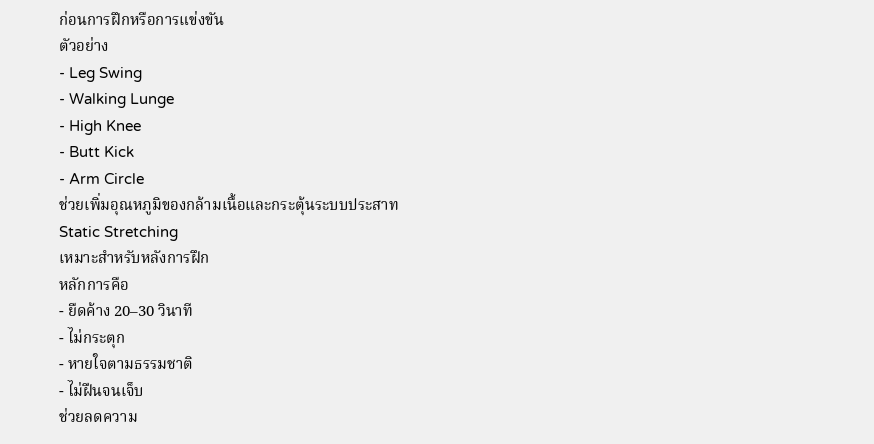ก่อนการฝึกหรือการแข่งขัน
ตัวอย่าง
- Leg Swing
- Walking Lunge
- High Knee
- Butt Kick
- Arm Circle
ช่วยเพิ่มอุณหภูมิของกล้ามเนื้อและกระตุ้นระบบประสาท
Static Stretching
เหมาะสำหรับหลังการฝึก
หลักการคือ
- ยืดค้าง 20–30 วินาที
- ไม่กระตุก
- หายใจตามธรรมชาติ
- ไม่ฝืนจนเจ็บ
ช่วยลดความ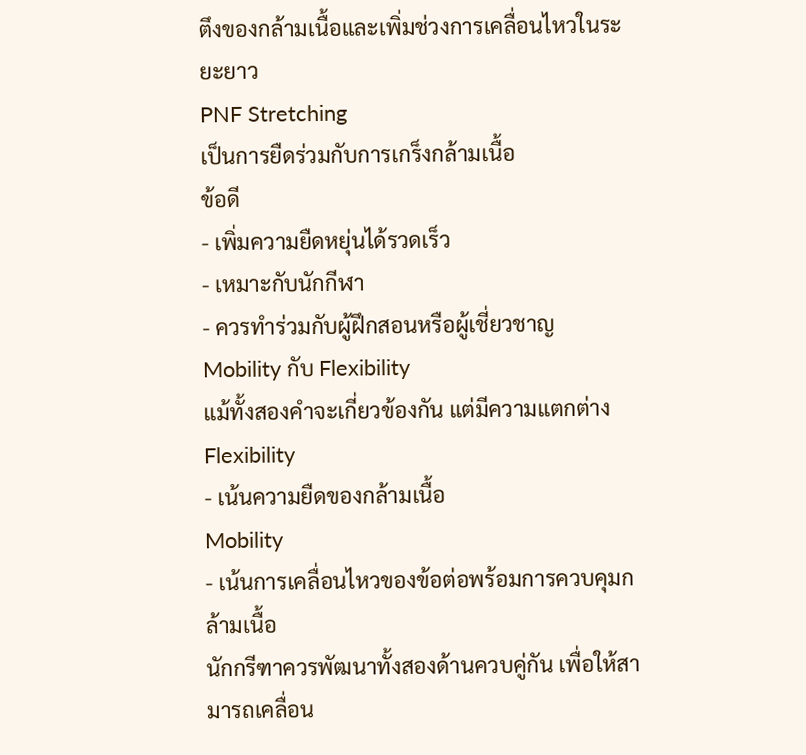ตึงของกล้ามเนื้อและเพิ่มช่วงการเคลื่อนไหวในระยะยาว
PNF Stretching
เป็นการยืดร่วมกับการเกร็งกล้ามเนื้อ
ข้อดี
- เพิ่มความยืดหยุ่นได้รวดเร็ว
- เหมาะกับนักกีฬา
- ควรทำร่วมกับผู้ฝึกสอนหรือผู้เชี่ยวชาญ
Mobility กับ Flexibility
แม้ทั้งสองคำจะเกี่ยวข้องกัน แต่มีความแตกต่าง
Flexibility
- เน้นความยืดของกล้ามเนื้อ
Mobility
- เน้นการเคลื่อนไหวของข้อต่อพร้อมการควบคุมกล้ามเนื้อ
นักกรีฑาควรพัฒนาทั้งสองด้านควบคู่กัน เพื่อให้สามารถเคลื่อน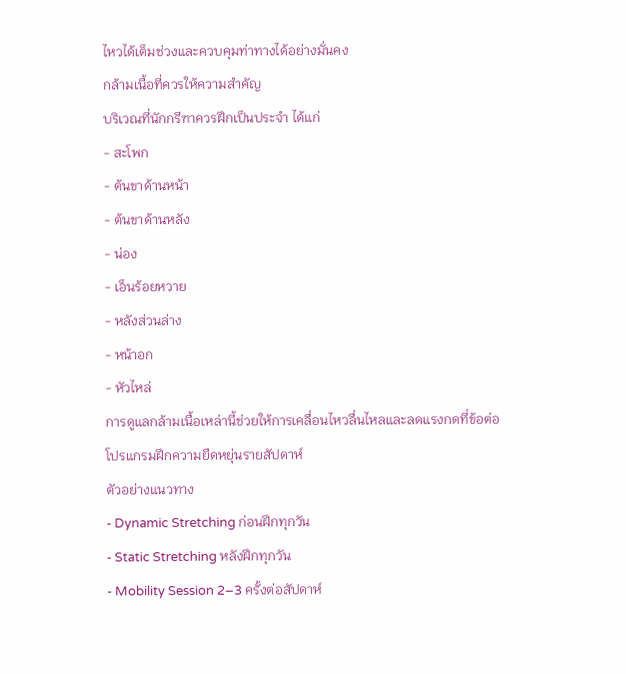ไหวได้เต็มช่วงและควบคุมท่าทางได้อย่างมั่นคง
กล้ามเนื้อที่ควรให้ความสำคัญ
บริเวณที่นักกรีฑาควรฝึกเป็นประจำ ได้แก่
- สะโพก
- ต้นขาด้านหน้า
- ต้นขาด้านหลัง
- น่อง
- เอ็นร้อยหวาย
- หลังส่วนล่าง
- หน้าอก
- หัวไหล่
การดูแลกล้ามเนื้อเหล่านี้ช่วยให้การเคลื่อนไหวลื่นไหลและลดแรงกดที่ข้อต่อ
โปรแกรมฝึกความยืดหยุ่นรายสัปดาห์
ตัวอย่างแนวทาง
- Dynamic Stretching ก่อนฝึกทุกวัน
- Static Stretching หลังฝึกทุกวัน
- Mobility Session 2–3 ครั้งต่อสัปดาห์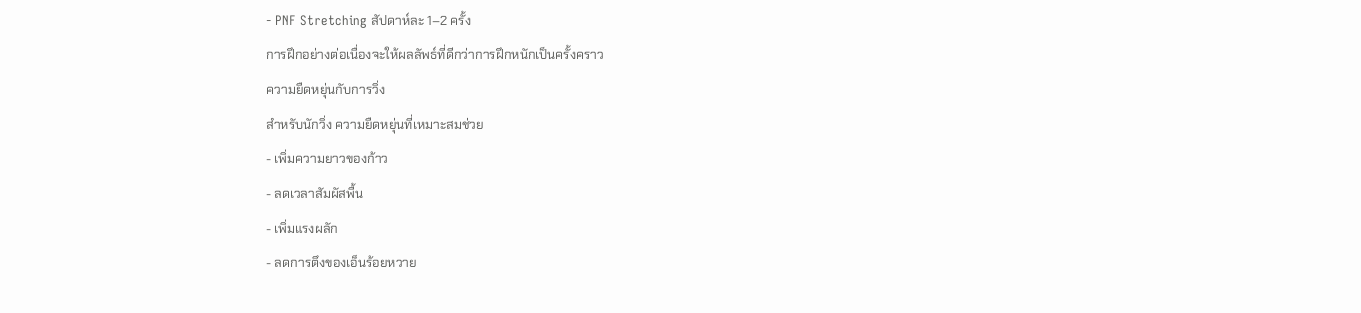- PNF Stretching สัปดาห์ละ 1–2 ครั้ง
การฝึกอย่างต่อเนื่องจะให้ผลลัพธ์ที่ดีกว่าการฝึกหนักเป็นครั้งคราว
ความยืดหยุ่นกับการวิ่ง
สำหรับนักวิ่ง ความยืดหยุ่นที่เหมาะสมช่วย
- เพิ่มความยาวของก้าว
- ลดเวลาสัมผัสพื้น
- เพิ่มแรงผลัก
- ลดการตึงของเอ็นร้อยหวาย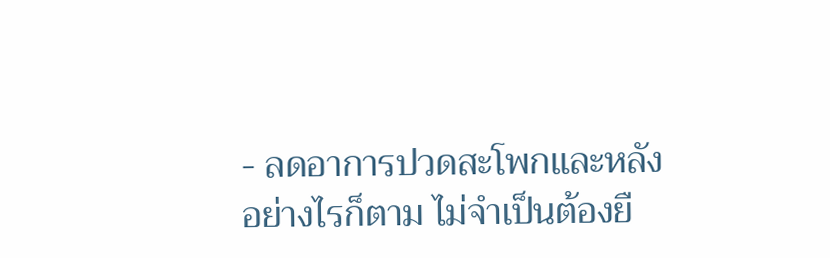- ลดอาการปวดสะโพกและหลัง
อย่างไรก็ตาม ไม่จำเป็นต้องยื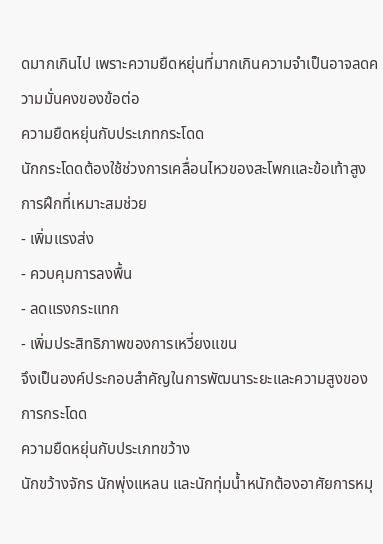ดมากเกินไป เพราะความยืดหยุ่นที่มากเกินความจำเป็นอาจลดความมั่นคงของข้อต่อ
ความยืดหยุ่นกับประเภทกระโดด
นักกระโดดต้องใช้ช่วงการเคลื่อนไหวของสะโพกและข้อเท้าสูง
การฝึกที่เหมาะสมช่วย
- เพิ่มแรงส่ง
- ควบคุมการลงพื้น
- ลดแรงกระแทก
- เพิ่มประสิทธิภาพของการเหวี่ยงแขน
จึงเป็นองค์ประกอบสำคัญในการพัฒนาระยะและความสูงของการกระโดด
ความยืดหยุ่นกับประเภทขว้าง
นักขว้างจักร นักพุ่งแหลน และนักทุ่มน้ำหนักต้องอาศัยการหมุ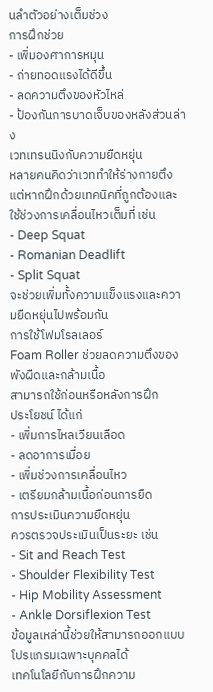นลำตัวอย่างเต็มช่วง
การฝึกช่วย
- เพิ่มองศาการหมุน
- ถ่ายทอดแรงได้ดีขึ้น
- ลดความตึงของหัวไหล่
- ป้องกันการบาดเจ็บของหลังส่วนล่าง
เวทเทรนนิงกับความยืดหยุ่น
หลายคนคิดว่าเวททำให้ร่างกายตึง
แต่หากฝึกด้วยเทคนิคที่ถูกต้องและใช้ช่วงการเคลื่อนไหวเต็มที่ เช่น
- Deep Squat
- Romanian Deadlift
- Split Squat
จะช่วยเพิ่มทั้งความแข็งแรงและความยืดหยุ่นไปพร้อมกัน
การใช้โฟมโรลเลอร์
Foam Roller ช่วยลดความตึงของพังผืดและกล้ามเนื้อ
สามารถใช้ก่อนหรือหลังการฝึก
ประโยชน์ ได้แก่
- เพิ่มการไหลเวียนเลือด
- ลดอาการเมื่อย
- เพิ่มช่วงการเคลื่อนไหว
- เตรียมกล้ามเนื้อก่อนการยืด
การประเมินความยืดหยุ่น
ควรตรวจประเมินเป็นระยะ เช่น
- Sit and Reach Test
- Shoulder Flexibility Test
- Hip Mobility Assessment
- Ankle Dorsiflexion Test
ข้อมูลเหล่านี้ช่วยให้สามารถออกแบบโปรแกรมเฉพาะบุคคลได้
เทคโนโลยีกับการฝึกความ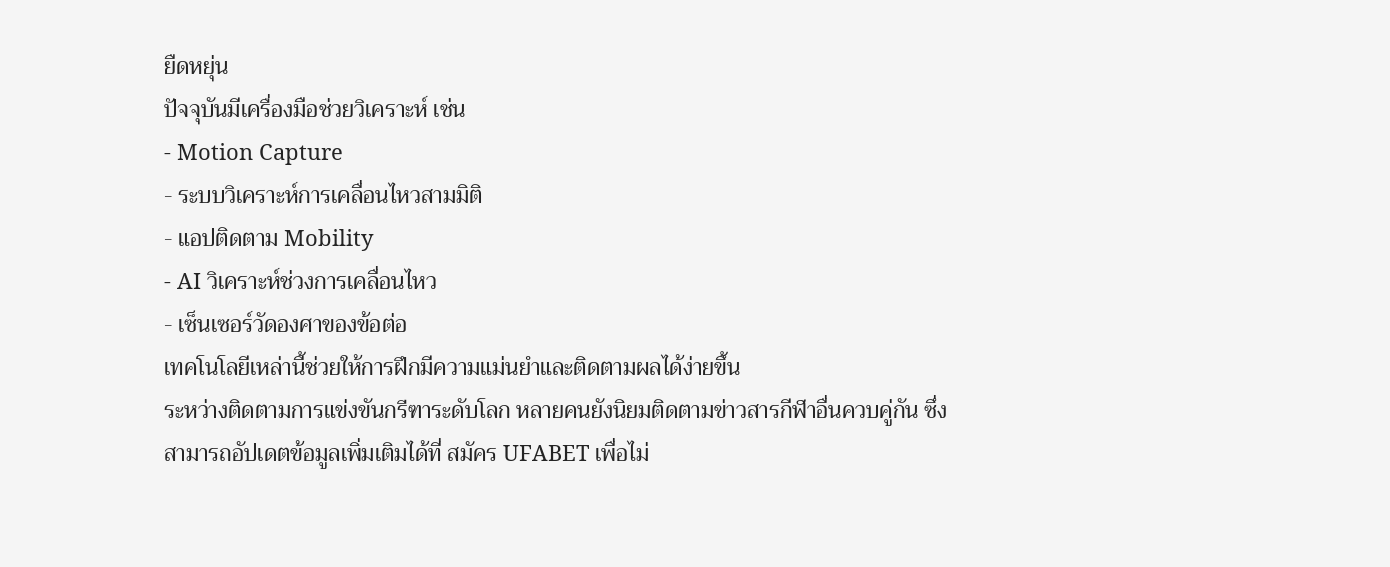ยืดหยุ่น
ปัจจุบันมีเครื่องมือช่วยวิเคราะห์ เช่น
- Motion Capture
- ระบบวิเคราะห์การเคลื่อนไหวสามมิติ
- แอปติดตาม Mobility
- AI วิเคราะห์ช่วงการเคลื่อนไหว
- เซ็นเซอร์วัดองศาของข้อต่อ
เทคโนโลยีเหล่านี้ช่วยให้การฝึกมีความแม่นยำและติดตามผลได้ง่ายขึ้น
ระหว่างติดตามการแข่งขันกรีฑาระดับโลก หลายคนยังนิยมติดตามข่าวสารกีฬาอื่นควบคู่กัน ซึ่งสามารถอัปเดตข้อมูลเพิ่มเติมได้ที่ สมัคร UFABET เพื่อไม่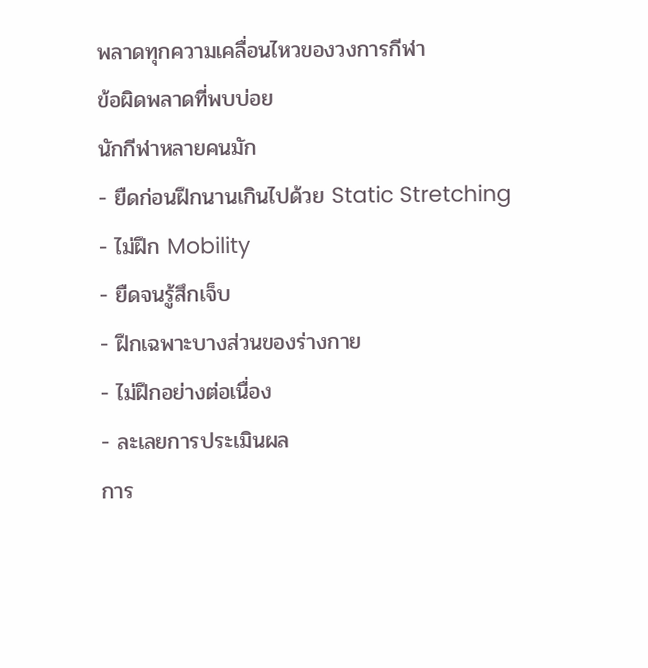พลาดทุกความเคลื่อนไหวของวงการกีฬา
ข้อผิดพลาดที่พบบ่อย
นักกีฬาหลายคนมัก
- ยืดก่อนฝึกนานเกินไปด้วย Static Stretching
- ไม่ฝึก Mobility
- ยืดจนรู้สึกเจ็บ
- ฝึกเฉพาะบางส่วนของร่างกาย
- ไม่ฝึกอย่างต่อเนื่อง
- ละเลยการประเมินผล
การ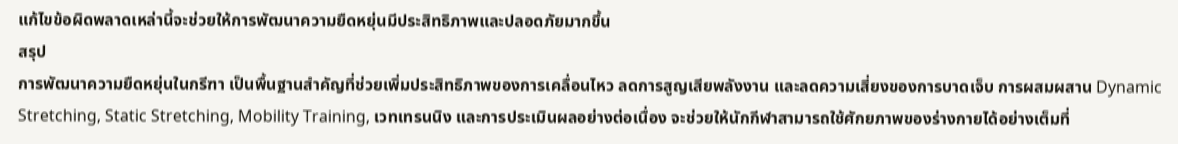แก้ไขข้อผิดพลาดเหล่านี้จะช่วยให้การพัฒนาความยืดหยุ่นมีประสิทธิภาพและปลอดภัยมากขึ้น
สรุป
การพัฒนาความยืดหยุ่นในกรีฑา เป็นพื้นฐานสำคัญที่ช่วยเพิ่มประสิทธิภาพของการเคลื่อนไหว ลดการสูญเสียพลังงาน และลดความเสี่ยงของการบาดเจ็บ การผสมผสาน Dynamic Stretching, Static Stretching, Mobility Training, เวทเทรนนิง และการประเมินผลอย่างต่อเนื่อง จะช่วยให้นักกีฬาสามารถใช้ศักยภาพของร่างกายได้อย่างเต็มที่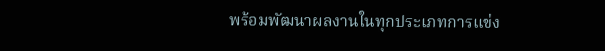พร้อมพัฒนาผลงานในทุกประเภทการแข่ง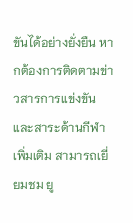ขันได้อย่างยั่งยืน หากต้องการติดตามข่าวสารการแข่งขันและสาระด้านกีฬาเพิ่มเติม สามารถเยี่ยมชม ยู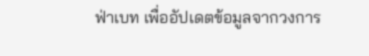ฟ่าเบท เพื่ออัปเดตข้อมูลจากวงการ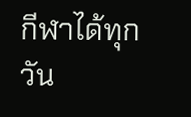กีฬาได้ทุกวัน